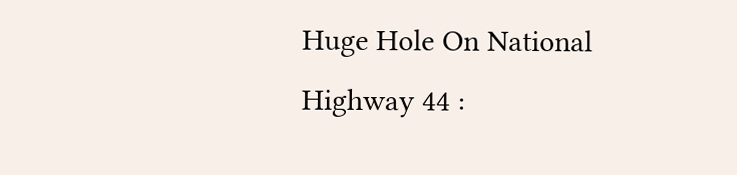Huge Hole On National Highway 44 :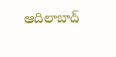ఆదిలాబాద్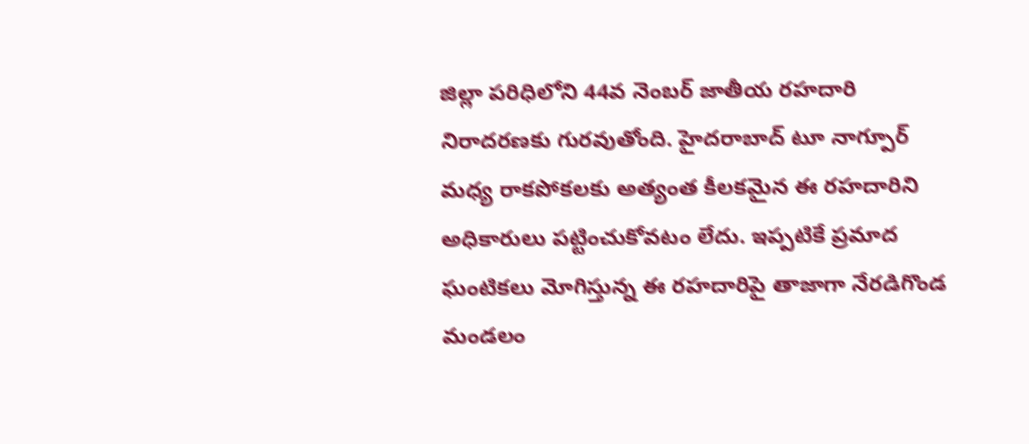జిల్లా పరిధిలోని 44వ నెంబర్ జాతీయ రహదారి నిరాదరణకు గురవుతోంది. హైదరాబాద్ టూ నాగ్పూర్ మధ్య రాకపోకలకు అత్యంత కీలకమైన ఈ రహదారిని అధికారులు పట్టించుకోవటం లేదు. ఇప్పటికే ప్రమాద ఘంటికలు మోగిస్తున్న ఈ రహదారిపై తాజాగా నేరడిగొండ మండలం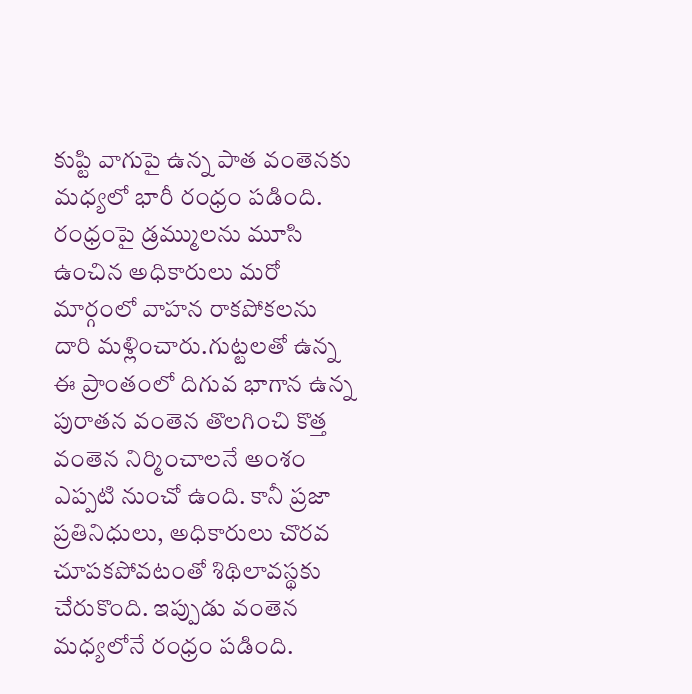కుప్టి వాగుపై ఉన్న పాత వంతెనకు మధ్యలో భారీ రంధ్రం పడింది. రంధ్రంపై డ్రమ్ములను మూసి ఉంచిన అధికారులు మరో మార్గంలో వాహన రాకపోకలను దారి మళ్లించారు.గుట్టలతో ఉన్న ఈ ప్రాంతంలో దిగువ భాగాన ఉన్న పురాతన వంతెన తొలగించి కొత్త వంతెన నిర్మించాలనే అంశం ఎప్పటి నుంచో ఉంది. కానీ ప్రజా ప్రతినిధులు, అధికారులు చొరవ చూపకపోవటంతో శిథిలావస్థకు చేరుకొంది. ఇప్పుడు వంతెన మధ్యలోనే రంధ్రం పడింది.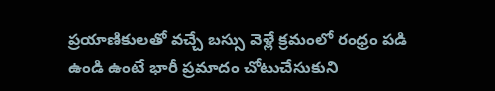ప్రయాణికులతో వచ్చే బస్సు వెళ్లే క్రమంలో రంధ్రం పడి ఉండి ఉంటే భారీ ప్రమాదం చోటుచేసుకుని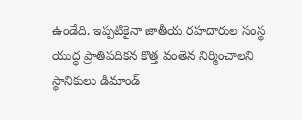ఉండేది. ఇప్పటికైనా జాతీయ రహదారుల సంస్థ యుద్ధ ప్రాతిపదికన కొత్త వంతెన నిర్మించాలని స్థానికులు డిమాండ్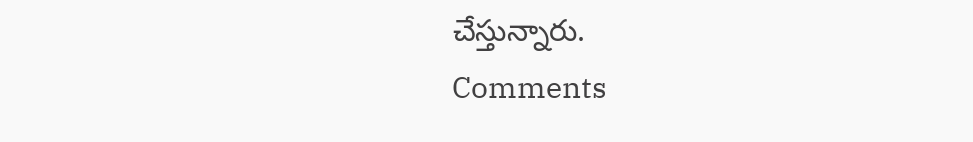చేస్తున్నారు.
Comments